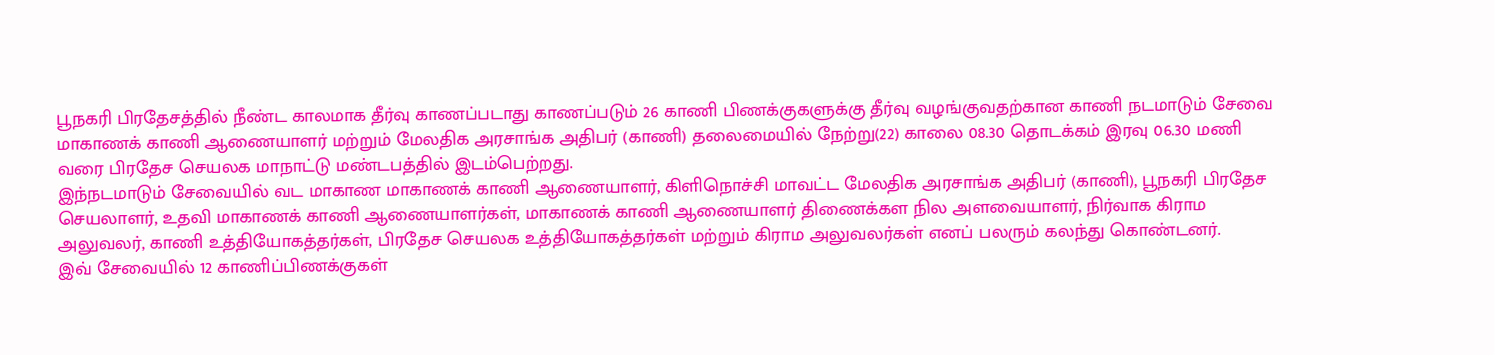பூநகரி பிரதேசத்தில் நீண்ட காலமாக தீர்வு காணப்படாது காணப்படும் 26 காணி பிணக்குகளுக்கு தீர்வு வழங்குவதற்கான காணி நடமாடும் சேவை மாகாணக் காணி ஆணையாளர் மற்றும் மேலதிக அரசாங்க அதிபர் (காணி) தலைமையில் நேற்று(22) காலை 08.30 தொடக்கம் இரவு 06.30 மணி வரை பிரதேச செயலக மாநாட்டு மண்டபத்தில் இடம்பெற்றது.
இந்நடமாடும் சேவையில் வட மாகாண மாகாணக் காணி ஆணையாளர், கிளிநொச்சி மாவட்ட மேலதிக அரசாங்க அதிபர் (காணி), பூநகரி பிரதேச செயலாளர், உதவி மாகாணக் காணி ஆணையாளர்கள், மாகாணக் காணி ஆணையாளர் திணைக்கள நில அளவையாளர், நிர்வாக கிராம அலுவலர், காணி உத்தியோகத்தர்கள், பிரதேச செயலக உத்தியோகத்தர்கள் மற்றும் கிராம அலுவலர்கள் எனப் பலரும் கலந்து கொண்டனர்.
இவ் சேவையில் 12 காணிப்பிணக்குகள்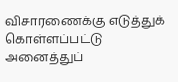விசாரணைக்கு எடுத்துக் கொள்ளப்பட்டு அனைத்துப்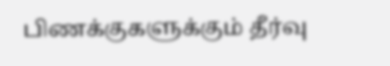பிணக்குகளுக்கும் தீர்வு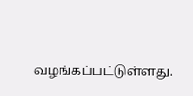வழங்கப்பட்டுள்ளது.